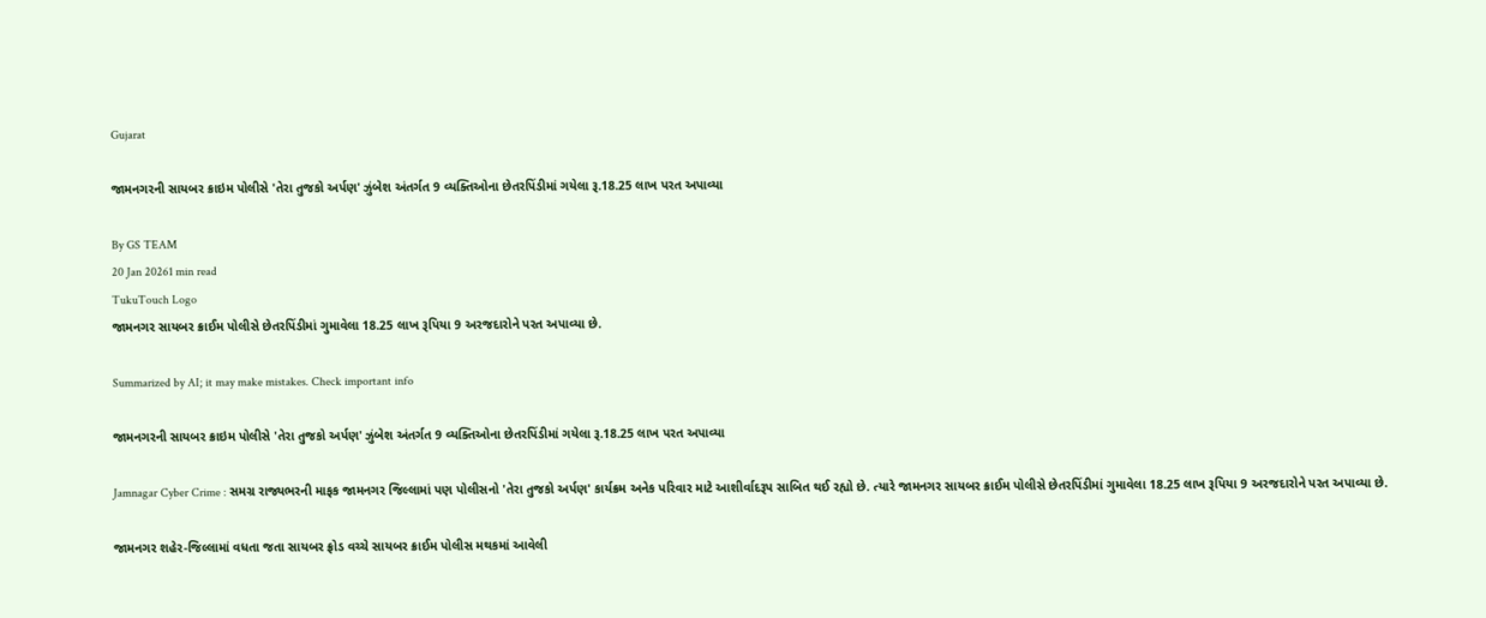Gujarat

જામનગરની સાયબર ક્રાઇમ પોલીસે 'તેરા તુજકો અર્પણ' ઝુંબેશ અંતર્ગત 9 વ્યક્તિઓના છેતરપિંડીમાં ગયેલા રૂ.18.25 લાખ પરત અપાવ્યા

By GS TEAM
20 Jan 20261 min read
TukuTouch Logo
જામનગર સાયબર ક્રાઈમ પોલીસે છેતરપિંડીમાં ગુમાવેલા 18.25 લાખ રૂપિયા 9 અરજદારોને પરત અપાવ્યા છે.

Summarized by AI; it may make mistakes. Check important info

જામનગરની સાયબર ક્રાઇમ પોલીસે 'તેરા તુજકો અર્પણ' ઝુંબેશ અંતર્ગત 9 વ્યક્તિઓના છેતરપિંડીમાં ગયેલા રૂ.18.25 લાખ પરત અપાવ્યા

Jamnagar Cyber Crime : સમગ્ર રાજ્યભરની માફક જામનગર જિલ્લામાં પણ પોલીસનો 'તેરા તુજકો અર્પણ' કાર્યક્રમ અનેક પરિવાર માટે આશીર્વાદરૂપ સાબિત થઈ રહ્યો છે. ત્યારે જામનગર સાયબર ક્રાઈમ પોલીસે છેતરપિંડીમાં ગુમાવેલા 18.25 લાખ રૂપિયા 9 અરજદારોને પરત અપાવ્યા છે.

જામનગર શહેર-જિલ્લામાં વધતા જતા સાયબર ફ્રોડ વચ્ચે સાયબર ક્રાઈમ પોલીસ મથકમાં આવેલી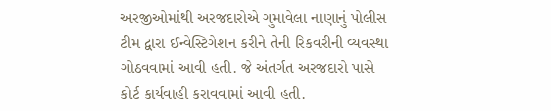અરજીઓમાંથી અરજદારોએ ગુમાવેલા નાણાનું પોલીસ ટીમ દ્વારા ઈન્વેસ્ટિગેશન કરીને તેની રિકવરીની વ્યવસ્થા ગોઠવવામાં આવી હતી. જે અંતર્ગત અરજદારો પાસે કોર્ટ કાર્યવાહી કરાવવામાં આવી હતી.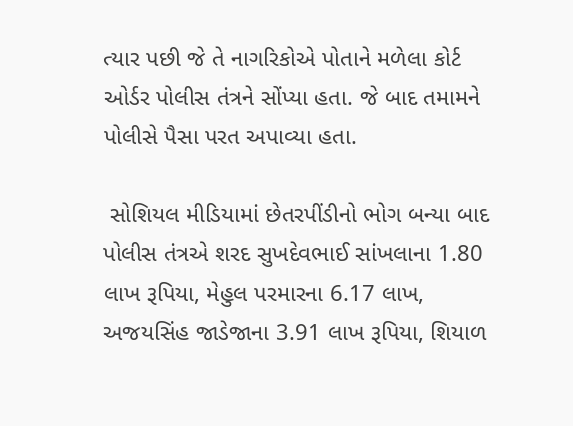ત્યાર પછી જે તે નાગરિકોએ પોતાને મળેલા કોર્ટ ઓર્ડર પોલીસ તંત્રને સોંપ્યા હતા. જે બાદ તમામને પોલીસે પૈસા પરત અપાવ્યા હતા.

 સોશિયલ મીડિયામાં છેતરપીંડીનો ભોગ બન્યા બાદ પોલીસ તંત્રએ શરદ સુખદેવભાઈ સાંખલાના 1.80 લાખ રૂપિયા, મેહુલ પરમારના 6.17 લાખ, અજયસિંહ જાડેજાના 3.91 લાખ રૂપિયા, શિયાળ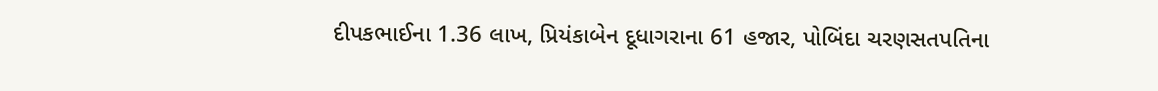દીપકભાઈના 1.36 લાખ, પ્રિયંકાબેન દૂધાગરાના 61 હજાર, પોબિંદા ચરણસતપતિના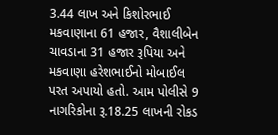3.44 લાખ અને કિશોરભાઈ મકવાણાના 61 હજાર, વૈશાલીબેન ચાવડાના 31 હજાર રૂપિયા અને મકવાણા હરેશભાઈનો મોબાઈલ પરત અપાયો હતો. આમ પોલીસે 9 નાગરિકોના રૂ.18.25 લાખની રોકડ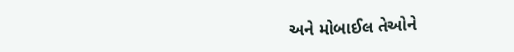અને મોબાઈલ તેઓને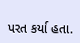પરત કર્યા હતા.